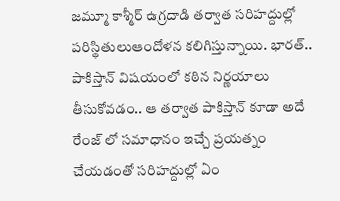జమ్మూ కాశ్మీర్ ఉగ్రదాడి తర్వాత సరిహద్దుల్లో పరిస్థితులుఆందోళన కలిగిస్తున్నాయి. భారత్.. పాకిస్తాన్ విషయంలో కఠిన నిర్ణయాలు తీసుకోవడం.. ఆ తర్వాత పాకిస్తాన్ కూడా అదే రేంజ్ లో సమాధానం ఇచ్చే ప్రయత్నం చేయడంతో సరిహద్దుల్లో ఏం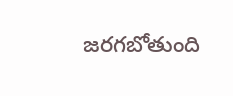జరగబోతుంది